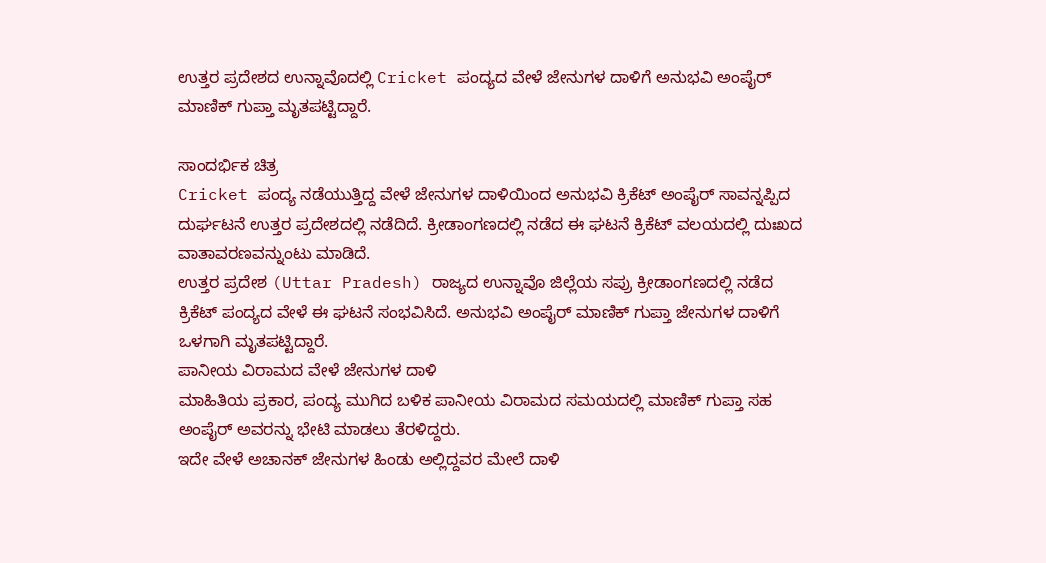ಉತ್ತರ ಪ್ರದೇಶದ ಉನ್ನಾವೊದಲ್ಲಿ Cricket ಪಂದ್ಯದ ವೇಳೆ ಜೇನುಗಳ ದಾಳಿಗೆ ಅನುಭವಿ ಅಂಪೈರ್ ಮಾಣಿಕ್ ಗುಪ್ತಾ ಮೃತಪಟ್ಟಿದ್ದಾರೆ.

ಸಾಂದರ್ಭಿಕ ಚಿತ್ರ
Cricket ಪಂದ್ಯ ನಡೆಯುತ್ತಿದ್ದ ವೇಳೆ ಜೇನುಗಳ ದಾಳಿಯಿಂದ ಅನುಭವಿ ಕ್ರಿಕೆಟ್ ಅಂಪೈರ್ ಸಾವನ್ನಪ್ಪಿದ ದುರ್ಘಟನೆ ಉತ್ತರ ಪ್ರದೇಶದಲ್ಲಿ ನಡೆದಿದೆ. ಕ್ರೀಡಾಂಗಣದಲ್ಲಿ ನಡೆದ ಈ ಘಟನೆ ಕ್ರಿಕೆಟ್ ವಲಯದಲ್ಲಿ ದುಃಖದ ವಾತಾವರಣವನ್ನುಂಟು ಮಾಡಿದೆ.
ಉತ್ತರ ಪ್ರದೇಶ (Uttar Pradesh) ರಾಜ್ಯದ ಉನ್ನಾವೊ ಜಿಲ್ಲೆಯ ಸಪ್ರು ಕ್ರೀಡಾಂಗಣದಲ್ಲಿ ನಡೆದ ಕ್ರಿಕೆಟ್ ಪಂದ್ಯದ ವೇಳೆ ಈ ಘಟನೆ ಸಂಭವಿಸಿದೆ. ಅನುಭವಿ ಅಂಪೈರ್ ಮಾಣಿಕ್ ಗುಪ್ತಾ ಜೇನುಗಳ ದಾಳಿಗೆ ಒಳಗಾಗಿ ಮೃತಪಟ್ಟಿದ್ದಾರೆ.
ಪಾನೀಯ ವಿರಾಮದ ವೇಳೆ ಜೇನುಗಳ ದಾಳಿ
ಮಾಹಿತಿಯ ಪ್ರಕಾರ, ಪಂದ್ಯ ಮುಗಿದ ಬಳಿಕ ಪಾನೀಯ ವಿರಾಮದ ಸಮಯದಲ್ಲಿ ಮಾಣಿಕ್ ಗುಪ್ತಾ ಸಹ ಅಂಪೈರ್ ಅವರನ್ನು ಭೇಟಿ ಮಾಡಲು ತೆರಳಿದ್ದರು.
ಇದೇ ವೇಳೆ ಅಚಾನಕ್ ಜೇನುಗಳ ಹಿಂಡು ಅಲ್ಲಿದ್ದವರ ಮೇಲೆ ದಾಳಿ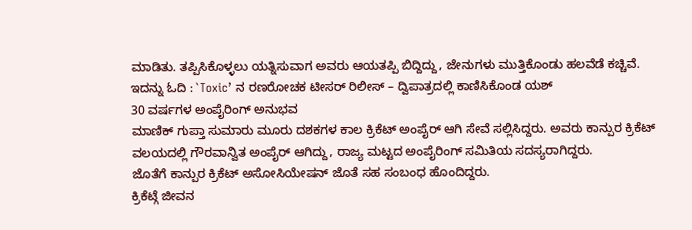ಮಾಡಿತು. ತಪ್ಪಿಸಿಕೊಳ್ಳಲು ಯತ್ನಿಸುವಾಗ ಅವರು ಆಯತಪ್ಪಿ ಬಿದ್ದಿದ್ದು, ಜೇನುಗಳು ಮುತ್ತಿಕೊಂಡು ಹಲವೆಡೆ ಕಚ್ಚಿವೆ.
ಇದನ್ನು ಓದಿ : `Toxic’ ನ ರಣರೋಚಕ ಟೀಸರ್ ರಿಲೀಸ್ – ದ್ವಿಪಾತ್ರದಲ್ಲಿ ಕಾಣಿಸಿಕೊಂಡ ಯಶ್
30 ವರ್ಷಗಳ ಅಂಪೈರಿಂಗ್ ಅನುಭವ
ಮಾಣಿಕ್ ಗುಪ್ತಾ ಸುಮಾರು ಮೂರು ದಶಕಗಳ ಕಾಲ ಕ್ರಿಕೆಟ್ ಅಂಪೈರ್ ಆಗಿ ಸೇವೆ ಸಲ್ಲಿಸಿದ್ದರು. ಅವರು ಕಾನ್ಪುರ ಕ್ರಿಕೆಟ್ ವಲಯದಲ್ಲಿ ಗೌರವಾನ್ವಿತ ಅಂಪೈರ್ ಆಗಿದ್ದು, ರಾಜ್ಯ ಮಟ್ಟದ ಅಂಪೈರಿಂಗ್ ಸಮಿತಿಯ ಸದಸ್ಯರಾಗಿದ್ದರು.
ಜೊತೆಗೆ ಕಾನ್ಪುರ ಕ್ರಿಕೆಟ್ ಅಸೋಸಿಯೇಷನ್ ಜೊತೆ ಸಹ ಸಂಬಂಧ ಹೊಂದಿದ್ದರು.
ಕ್ರಿಕೆಟ್ಗೆ ಜೀವನ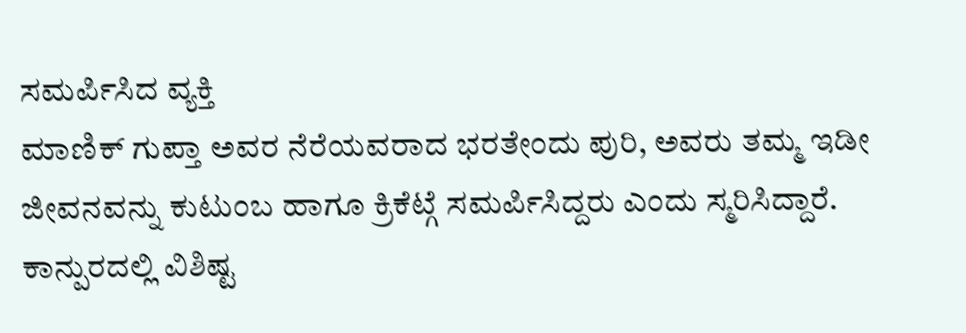ಸಮರ್ಪಿಸಿದ ವ್ಯಕ್ತಿ
ಮಾಣಿಕ್ ಗುಪ್ತಾ ಅವರ ನೆರೆಯವರಾದ ಭರತೇಂದು ಪುರಿ, ಅವರು ತಮ್ಮ ಇಡೀ ಜೀವನವನ್ನು ಕುಟುಂಬ ಹಾಗೂ ಕ್ರಿಕೆಟ್ಗೆ ಸಮರ್ಪಿಸಿದ್ದರು ಎಂದು ಸ್ಮರಿಸಿದ್ದಾರೆ.
ಕಾನ್ಪುರದಲ್ಲಿ ವಿಶಿಷ್ಟ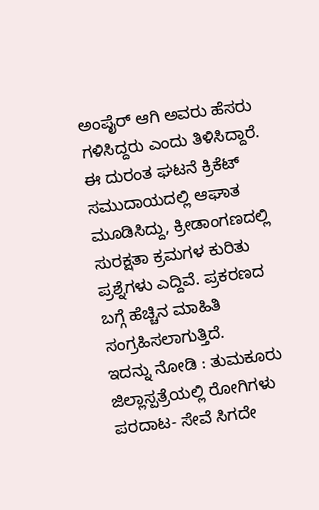ಅಂಪೈರ್ ಆಗಿ ಅವರು ಹೆಸರು ಗಳಿಸಿದ್ದರು ಎಂದು ತಿಳಿಸಿದ್ದಾರೆ.
ಈ ದುರಂತ ಘಟನೆ ಕ್ರಿಕೆಟ್ ಸಮುದಾಯದಲ್ಲಿ ಆಘಾತ ಮೂಡಿಸಿದ್ದು, ಕ್ರೀಡಾಂಗಣದಲ್ಲಿ ಸುರಕ್ಷತಾ ಕ್ರಮಗಳ ಕುರಿತು ಪ್ರಶ್ನೆಗಳು ಎದ್ದಿವೆ. ಪ್ರಕರಣದ ಬಗ್ಗೆ ಹೆಚ್ಚಿನ ಮಾಹಿತಿ ಸಂಗ್ರಹಿಸಲಾಗುತ್ತಿದೆ.
ಇದನ್ನು ನೋಡಿ : ತುಮಕೂರು ಜಿಲ್ಲಾಸ್ಪತ್ರೆಯಲ್ಲಿ ರೋಗಿಗಳು ಪರದಾಟ- ಸೇವೆ ಸಿಗದೇ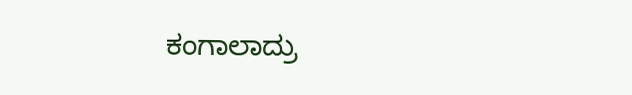ಕಂಗಾಲಾದ್ರು